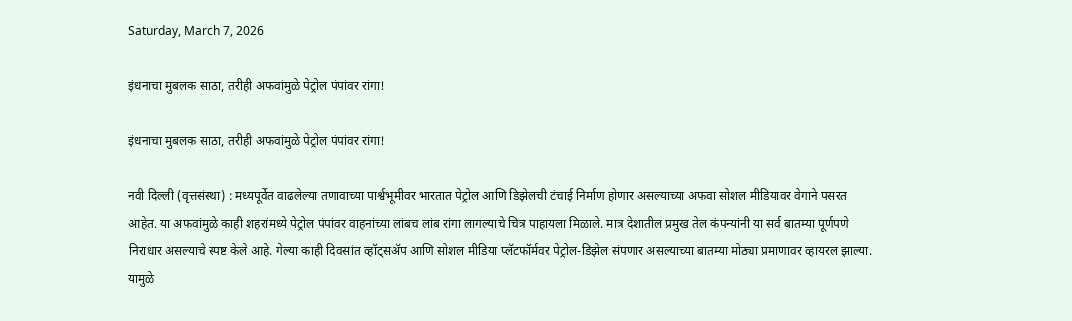Saturday, March 7, 2026

इंधनाचा मुबलक साठा, तरीही अफवांमुळे पेट्रोल पंपांवर रांगा!

इंधनाचा मुबलक साठा, तरीही अफवांमुळे पेट्रोल पंपांवर रांगा!

नवी दिल्ली (वृत्तसंस्था) : मध्यपूर्वेत वाढलेल्या तणावाच्या पार्श्वभूमीवर भारतात पेट्रोल आणि डिझेलची टंचाई निर्माण होणार असल्याच्या अफवा सोशल मीडियावर वेगाने पसरत आहेत. या अफवांमुळे काही शहरांमध्ये पेट्रोल पंपांवर वाहनांच्या लांबच लांब रांगा लागल्याचे चित्र पाहायला मिळाले. मात्र देशातील प्रमुख तेल कंपन्यांनी या सर्व बातम्या पूर्णपणे निराधार असल्याचे स्पष्ट केले आहे. गेल्या काही दिवसांत व्हॉट्सॲप आणि सोशल मीडिया प्लॅटफॉर्मवर पेट्रोल-डिझेल संपणार असल्याच्या बातम्या मोठ्या प्रमाणावर व्हायरल झाल्या. यामुळे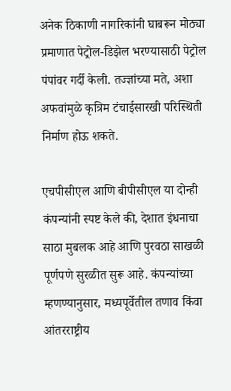अनेक ठिकाणी नागरिकांनी घाबरून मोठ्या प्रमाणात पेट्रोल-डिझेल भरण्यासाठी पेट्रोल पंपांवर गर्दी केली. तज्ज्ञांच्या मते, अशा अफवांमुळे कृत्रिम टंचाईसारखी परिस्थिती निर्माण होऊ शकते.

एचपीसीएल आणि बीपीसीएल या दोन्ही कंपन्यांनी स्पष्ट केले की, देशात इंधनाचा साठा मुबलक आहे आणि पुरवठा साखळी पूर्णपणे सुरळीत सुरू आहे. कंपन्यांच्या म्हणण्यानुसार, मध्यपूर्वेतील तणाव किंवा आंतरराष्ट्रीय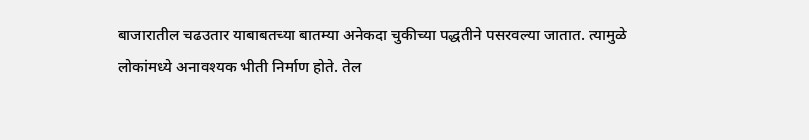बाजारातील चढउतार याबाबतच्या बातम्या अनेकदा चुकीच्या पद्धतीने पसरवल्या जातात. त्यामुळे लोकांमध्ये अनावश्यक भीती निर्माण होते. तेल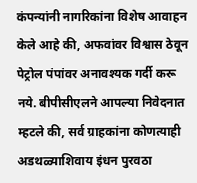कंपन्यांनी नागरिकांना विशेष आवाहन केले आहे की, अफवांवर विश्वास ठेवून पेट्रोल पंपांवर अनावश्यक गर्दी करू नये. बीपीसीएलने आपल्या निवेदनात म्हटले की, सर्व ग्राहकांना कोणत्याही अडथळ्याशिवाय इंधन पुरवठा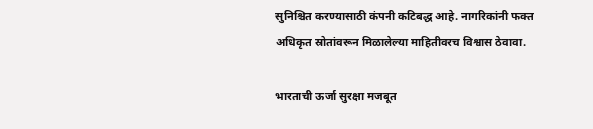सुनिश्चित करण्यासाठी कंपनी कटिबद्ध आहे. नागरिकांनी फक्त अधिकृत स्रोतांवरून मिळालेल्या माहितीवरच विश्वास ठेवावा.

भारताची ऊर्जा सुरक्षा मजबूत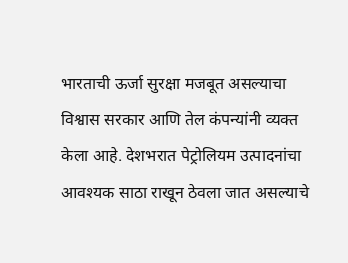भारताची ऊर्जा सुरक्षा मजबूत असल्याचा विश्वास सरकार आणि तेल कंपन्यांनी व्यक्त केला आहे. देशभरात पेट्रोलियम उत्पादनांचा आवश्यक साठा राखून ठेवला जात असल्याचे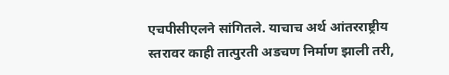एचपीसीएलने सांगितले. याचाच अर्थ आंतरराष्ट्रीय स्तरावर काही तात्पुरती अडचण निर्माण झाली तरी,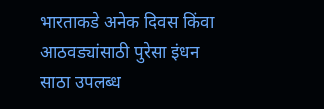भारताकडे अनेक दिवस किंवा आठवड्यांसाठी पुरेसा इंधन साठा उपलब्ध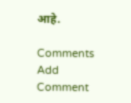आहे.

Comments
Add Comment